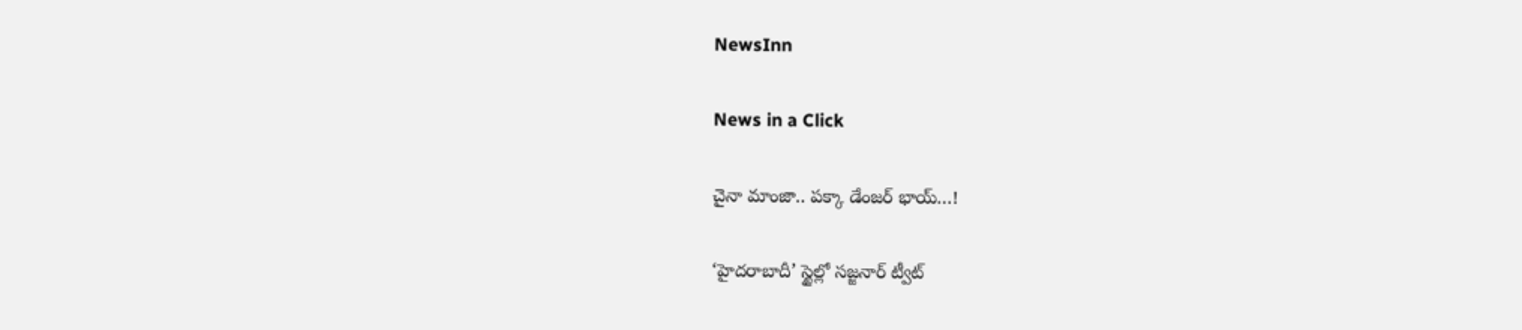NewsInn

News in a Click

చైనా మాంజా.. పక్కా డేంజర్ భాయ్…!

‘హైదరాబాదీ’ స్టైల్లో స‌జ్జ‌నార్ ట్వీట్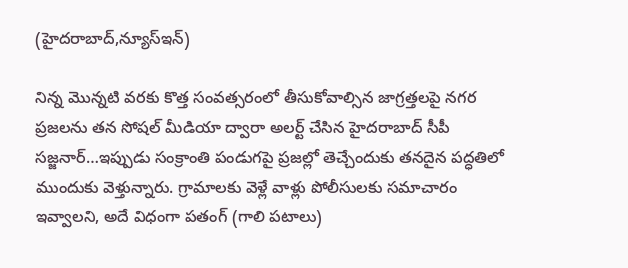(హైద‌రాబాద్,న్యూస్ఇన్‌)

నిన్న మొన్న‌టి వ‌ర‌కు కొత్త సంవత్స‌రంలో తీసుకోవాల్సిన జాగ్ర‌త్త‌ల‌పై న‌గ‌ర ప్ర‌జ‌ల‌ను త‌న సోష‌ల్ మీడియా ద్వారా అల‌ర్ట్ చేసిన హైద‌రాబాద్ సీపీ స‌జ్జ‌నార్…ఇప్పుడు సంక్రాంతి పండుగ‌పై ప్ర‌జ‌ల్లో తెచ్చేందుకు త‌న‌దైన ప‌ద్ధ‌తిలో ముందుకు వెళ్తున్నారు. గ్రామాల‌కు వెళ్లే వాళ్లు పోలీసుల‌కు స‌మాచారం ఇవ్వాల‌ని, అదే విధంగా ప‌తంగ్ (గాలి పటాలు)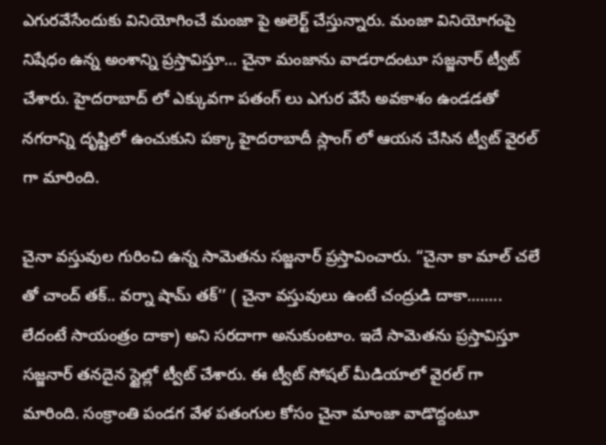ఎగుర‌వేసేందుకు వినియోగించే మంజా పై అలెర్ట్ చేస్తున్నారు. మంజా వినియోగంపై నిషేధం ఉన్న అంశాన్ని ప్ర‌స్తావిస్తూ… చైనా మంజాను వాడ‌రాదంటూ సజ్జ‌నార్ ట్వీట్ చేశారు. హైద‌రాబాద్ లో ఎక్కువ‌గా ప‌తంగ్ లు ఎగుర వేసే అవ‌కాశం ఉండ‌డ‌తో న‌గ‌రాన్ని దృష్టిలో ఉంచుకుని ప‌క్కా హైద‌రాబాదీ స్లాంగ్ లో ఆయ‌న చేసిన ట్వీట్ వైర‌ల్ గా మారింది.

చైనా వస్తువుల గురించి ఉన్న సామెత‌ను స‌జ్జ‌నార్ ప్ర‌స్తావించారు. “చైనా కా మాల్ చలే తో చాంద్‌ తక్‌.. వర్నా షామ్‌ తక్‌’’ ( చైనా వ‌స్తువులు ఉంటే చంద్రుడి దాకా…….. లేదంటే సాయంత్రం దాకా) అని సరదాగా అనుకుంటాం. ఇదే సామెతను ప్రస్తావిస్తూ సజ్జనార్ త‌న‌దైన స్టైల్లో ట్వీట్ చేశారు. ఈ ట్వీట్ సోష‌ల్ మీడియాలో వైర‌ల్ గా మారింది. సంక్రాంతి పండగ వేళ పతంగుల కోసం చైనా మాంజా వాడొద్దంటూ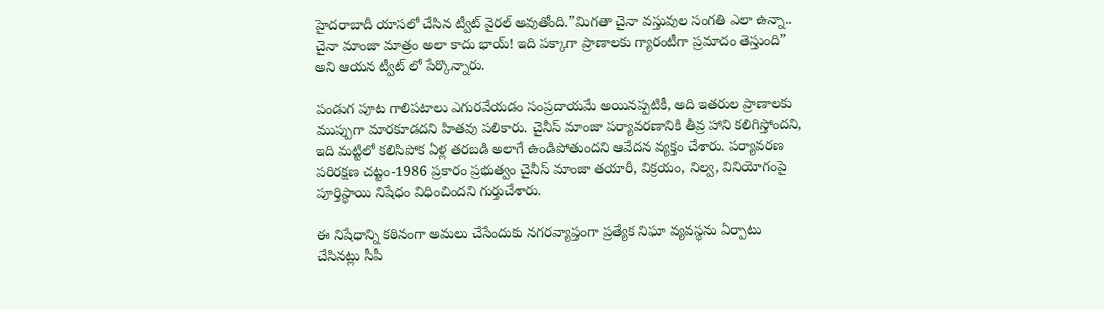హైదరాబాదీ యాసలో చేసిన ట్వీట్ వైరల్ అవుతోంది.”మిగతా చైనా వస్తువుల సంగతి ఎలా ఉన్నా.. చైనా మాంజా మాత్రం అలా కాదు భాయ్‌! ఇది పక్కాగా ప్రాణాలకు గ్యారంటీగా ప్రమాదం తెస్తుంది” అని ఆయన ట్వీట్ లో పేర్కొన్నారు.

పండుగ పూట గాలిపటాలు ఎగురవేయడం సంప్రదాయమే అయినప్పటికీ, అది ఇతరుల ప్రాణాలకు ముప్పుగా మారకూడదని హితవు పలికారు. చైనీస్ మాంజా పర్యావరణానికి తీవ్ర హాని కలిగిస్తోందని, ఇది మట్టిలో కలిసిపోక ఏళ్ల తరబడి అలాగే ఉండిపోతుందని ఆవేదన వ్యక్తం చేశారు. పర్యావరణ పరిరక్షణ చట్టం-1986 ప్రకారం ప్రభుత్వం చైనీస్ మాంజా తయారీ, విక్రయం, నిల్వ, వినియోగంపై పూర్తిస్థాయి నిషేధం విధించిందని గుర్తుచేశారు.

ఈ నిషేధాన్ని కఠినంగా అమలు చేసేందుకు నగరవ్యాప్తంగా ప్రత్యేక నిఘా వ్యవస్థను ఏర్పాటు చేసినట్లు సీపీ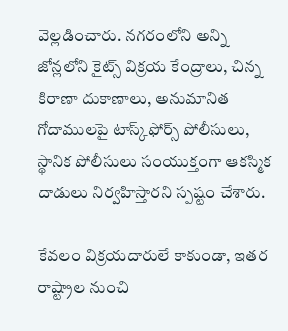వెల్లడించారు. నగరంలోని అన్ని జోన్లలోని కైట్స్ విక్రయ కేంద్రాలు, చిన్న కిరాణా దుకాణాలు, అనుమానిత గోదాములపై టాస్క్‌ఫోర్స్‌ పోలీసులు, స్థానిక పోలీసులు సంయుక్తంగా ఆకస్మిక దాడులు నిర్వహిస్తారని స్పష్టం చేశారు.

కేవలం విక్రయదారులే కాకుండా, ఇతర రాష్ట్రాల నుంచి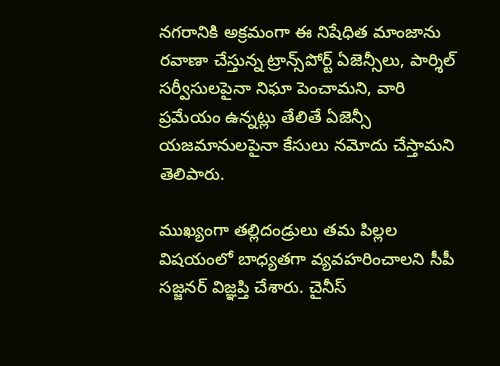నగరానికి అక్రమంగా ఈ నిషేధిత మాంజాను రవాణా చేస్తున్న ట్రాన్స్‌పోర్ట్ ఏజెన్సీలు, పార్శిల్ సర్వీసులపైనా నిఘా పెంచామని, వారి ప్రమేయం ఉన్నట్లు తేలితే ఏజెన్సీ యజమానులపైనా కేసులు నమోదు చేస్తామని తెలిపారు.

ముఖ్యంగా తల్లిదండ్రులు తమ పిల్లల విషయంలో బాధ్యతగా వ్యవహరించాలని సీపీ సజ్జనర్ విజ్ఞప్తి చేశారు. చైనీస్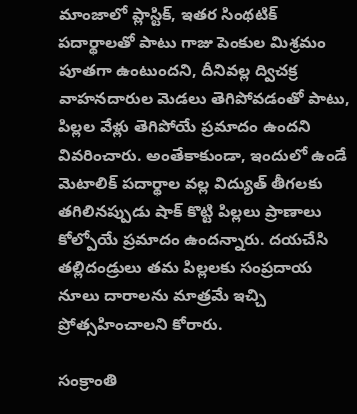మాంజాలో ప్లాస్టిక్, ఇతర సింథటిక్ పదార్థాలతో పాటు గాజు పెంకుల మిశ్రమం పూతగా ఉంటుందని, దీనివల్ల ద్విచక్ర వాహనదారుల మెడలు తెగిపోవడంతో పాటు, పిల్లల వేళ్లు తెగిపోయే ప్రమాదం ఉందని వివరించారు. అంతేకాకుండా, ఇందులో ఉండే మెటాలిక్ పదార్థాల వల్ల విద్యుత్ తీగలకు తగిలినప్పుడు షాక్ కొట్టి పిల్లలు ప్రాణాలు కోల్పోయే ప్రమాదం ఉందన్నారు. దయచేసి తల్లిదండ్రులు తమ పిల్లలకు సంప్రదాయ నూలు దారాలను మాత్రమే ఇచ్చి ప్రోత్సహించాలని కోరారు.

సంక్రాంతి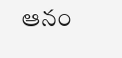ఆనం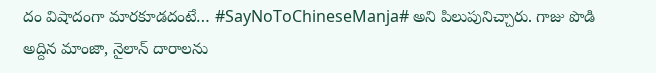దం విషాదంగా మారకూడదంటే… #SayNoToChineseManja# అని పిలుపునిచ్చారు. గాజు పొడి అద్దిన మాంజా, నైలాన్‌ దారాలను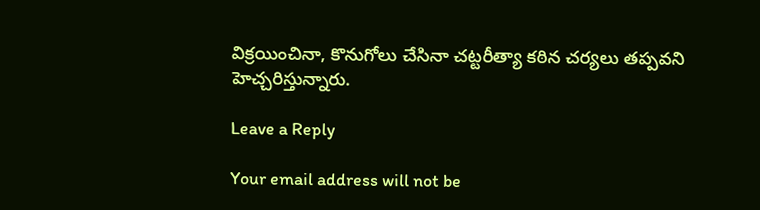విక్రయించినా, కొనుగోలు చేసినా చట్టరీత్యా కఠిన చర్యలు తప్పవని హెచ్చరిస్తున్నారు.

Leave a Reply

Your email address will not be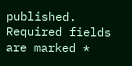published. Required fields are marked *